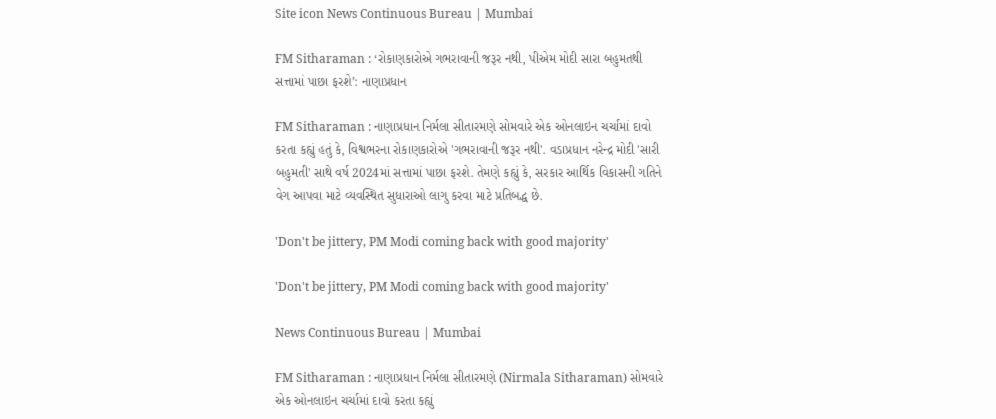Site icon News Continuous Bureau | Mumbai

FM Sitharaman : ‘રોકાણકારોએ ગભરાવાની જરૂર નથી, પીએમ મોદી સારા બહુમતથી સત્તામાં પાછા ફરશે’: નાણાપ્રધાન

FM Sitharaman : નાણાપ્રધાન નિર્મલા સીતારમણે સોમવારે એક ઓનલાઇન ચર્ચામાં દાવો કરતા કહ્યું હતું કે, વિશ્વભરના રોકાણકારોએ 'ગભરાવાની જરૂર નથી'. વડાપ્રધાન નરેન્દ્ર મોદી 'સારી બહુમતી' સાથે વર્ષ 2024માં સત્તામાં પાછા ફરશે. તેમણે કહ્યું કે, સરકાર આર્થિક વિકાસની ગતિને વેગ આપવા માટે વ્યવસ્થિત સુધારાઓ લાગુ કરવા માટે પ્રતિબદ્ધ છે.

'Don't be jittery, PM Modi coming back with good majority'

'Don't be jittery, PM Modi coming back with good majority'

News Continuous Bureau | Mumbai

FM Sitharaman : નાણાપ્રધાન નિર્મલા સીતારમણે (Nirmala Sitharaman) સોમવારે એક ઓનલાઇન ચર્ચામાં દાવો કરતા કહ્યું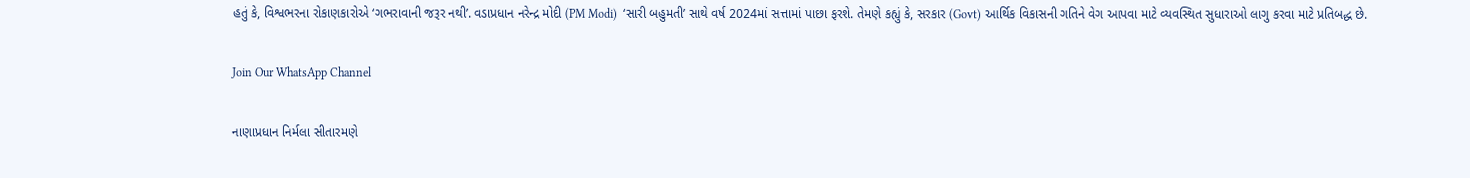હતું કે, વિશ્વભરના રોકાણકારોએ ‘ગભરાવાની જરૂર નથી’. વડાપ્રધાન નરેન્દ્ર મોદી (PM Modi)  ‘સારી બહુમતી’ સાથે વર્ષ 2024માં સત્તામાં પાછા ફરશે. તેમણે કહ્યું કે, સરકાર (Govt) આર્થિક વિકાસની ગતિને વેગ આપવા માટે વ્યવસ્થિત સુધારાઓ લાગુ કરવા માટે પ્રતિબદ્ધ છે.

Join Our WhatsApp Channel

નાણાપ્રધાન નિર્મલા સીતારમણે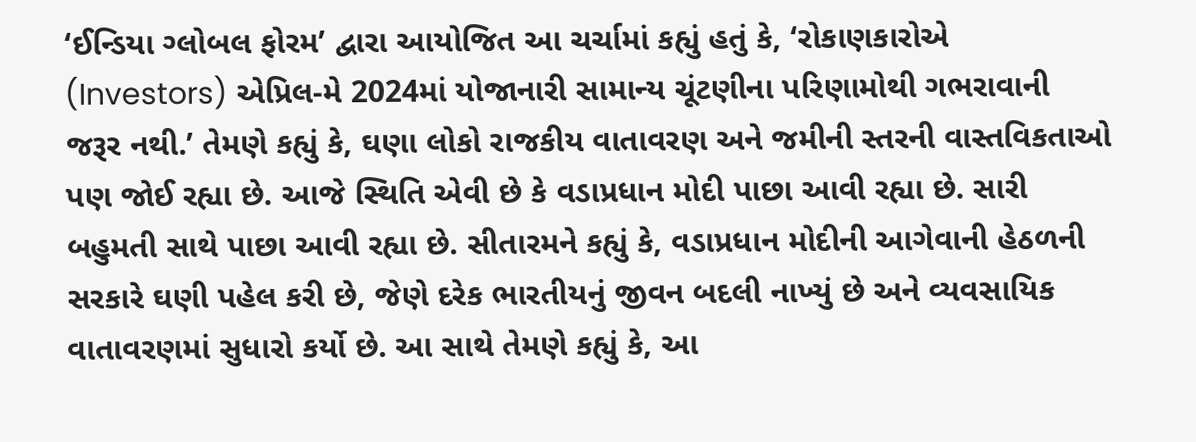‘ઈન્ડિયા ગ્લોબલ ફોરમ’ દ્વારા આયોજિત આ ચર્ચામાં કહ્યું હતું કે, ‘રોકાણકારોએ (Investors) એપ્રિલ-મે 2024માં યોજાનારી સામાન્ય ચૂંટણીના પરિણામોથી ગભરાવાની જરૂર નથી.’ તેમણે કહ્યું કે, ઘણા લોકો રાજકીય વાતાવરણ અને જમીની સ્તરની વાસ્તવિકતાઓ પણ જોઈ રહ્યા છે. આજે સ્થિતિ એવી છે કે વડાપ્રધાન મોદી પાછા આવી રહ્યા છે. સારી બહુમતી સાથે પાછા આવી રહ્યા છે. સીતારમને કહ્યું કે, વડાપ્રધાન મોદીની આગેવાની હેઠળની સરકારે ઘણી પહેલ કરી છે, જેણે દરેક ભારતીયનું જીવન બદલી નાખ્યું છે અને વ્યવસાયિક વાતાવરણમાં સુધારો કર્યો છે. આ સાથે તેમણે કહ્યું કે, આ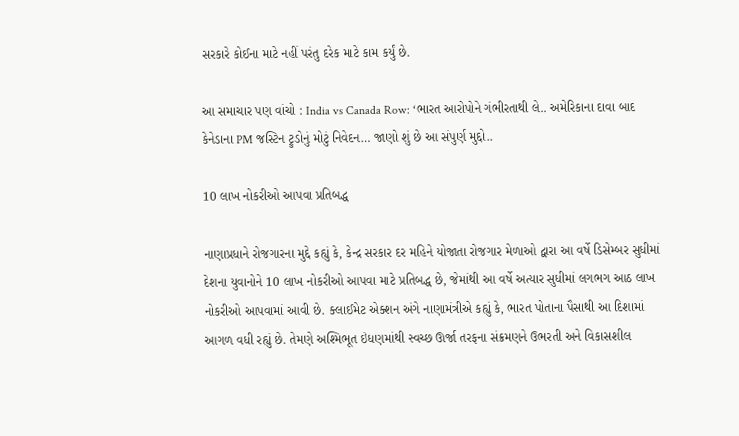સરકારે કોઈના માટે નહીં પરંતુ દરેક માટે કામ કર્યું છે.

આ સમાચાર પણ વાંચો : India vs Canada Row: ‘ભારત આરોપોને ગંભીરતાથી લે.. અમેરિકાના દાવા બાદ કેનેડાના PM જસ્ટિન ટ્રુડોનું મોટું નિવેદન… જાણો શું છે આ સંપુર્ણ મુદ્દો..

10 લાખ નોકરીઓ આપવા પ્રતિબદ્ધ

નાણાપ્રધાને રોજગારના મુદ્દે કહ્યું કે, કેન્દ્ર સરકાર દર મહિને યોજાતા રોજગાર મેળાઓ દ્વારા આ વર્ષે ડિસેમ્બર સુધીમાં દેશના યુવાનોને 10 લાખ નોકરીઓ આપવા માટે પ્રતિબદ્ધ છે, જેમાંથી આ વર્ષે અત્યાર સુધીમાં લગભગ આઠ લાખ નોકરીઓ આપવામાં આવી છે. ક્લાઈમેટ એક્શન અંગે નાણામંત્રીએ કહ્યું કે, ભારત પોતાના પૈસાથી આ દિશામાં આગળ વધી રહ્યું છે. તેમણે અશ્મિભૂત ઇંધણમાંથી સ્વચ્છ ઊર્જા તરફના સંક્રમણને ઉભરતી અને વિકાસશીલ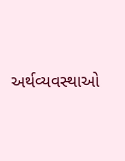અર્થવ્યવસ્થાઓ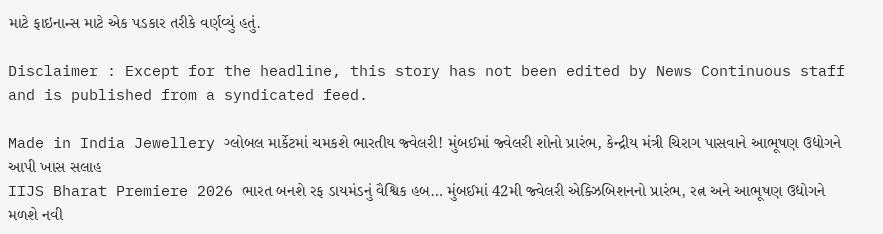માટે ફાઇનાન્સ માટે એક પડકાર તરીકે વર્ણવ્યું હતું.

Disclaimer : Except for the headline, this story has not been edited by News Continuous staff and is published from a syndicated feed.

Made in India Jewellery ગ્લોબલ માર્કેટમાં ચમકશે ભારતીય જ્વેલરી! મુંબઈમાં જ્વેલરી શોનો પ્રારંભ, કેન્દ્રીય મંત્રી ચિરાગ પાસવાને આભૂષણ ઉદ્યોગને આપી ખાસ સલાહ
IIJS Bharat Premiere 2026 ભારત બનશે રફ ડાયમંડનું વૈશ્વિક હબ… મુંબઈમાં 42મી જ્વેલરી એક્ઝિબિશનનો પ્રારંભ, રત્ન અને આભૂષણ ઉદ્યોગને મળશે નવી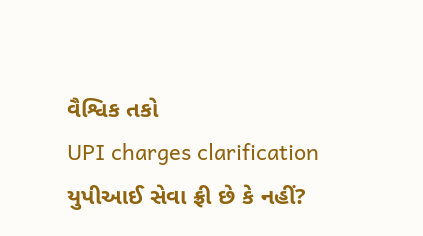વૈશ્વિક તકો
UPI charges clarification યુપીઆઈ સેવા ફ્રી છે કે નહીં?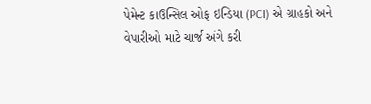પેમેન્ટ કાઉન્સિલ ઓફ ઇન્ડિયા (PCI) એ ગ્રાહકો અને વેપારીઓ માટે ચાર્જ અંગે કરી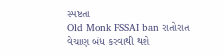સ્પષ્ટતા
Old Monk FSSAI ban રાતોરાત વેચાણ બંધ કરવાથી થશે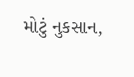મોટું નુકસાન,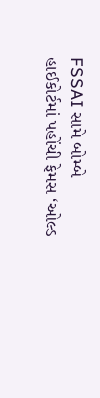FSSAI સામે બોમ્બે હાઈકોર્ટમાં પહોંચી ફેમસ ‘ઓલ્ડ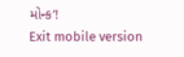મોન્ક’!
Exit mobile version